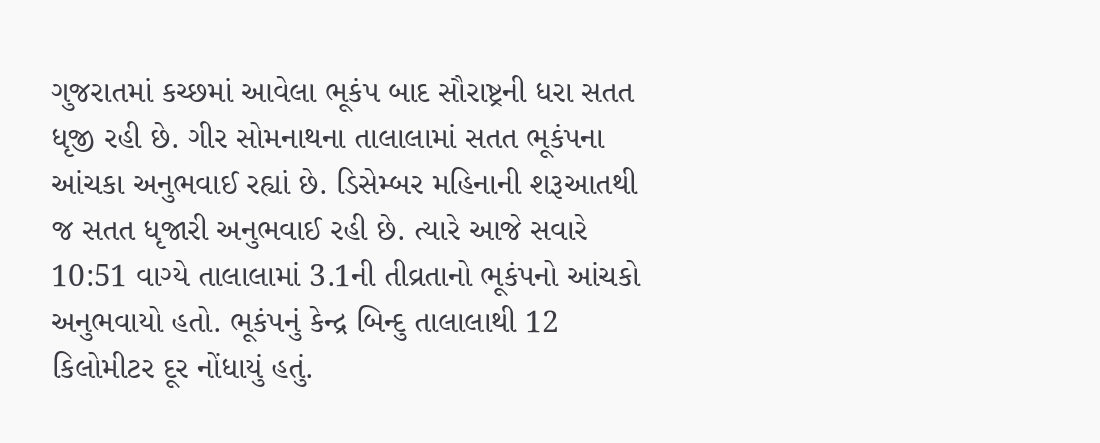ગુજરાતમાં કચ્છમાં આવેલા ભૂકંપ બાદ સૌરાષ્ટ્રની ધરા સતત ધૃજી રહી છે. ગીર સોમનાથના તાલાલામાં સતત ભૂકંપના આંચકા અનુભવાઈ રહ્યાં છે. ડિસેમ્બર મહિનાની શરૂઆતથી જ સતત ધૃજારી અનુભવાઈ રહી છે. ત્યારે આજે સવારે 10:51 વાગ્યે તાલાલામાં 3.1ની તીવ્રતાનો ભૂકંપનો આંચકો અનુભવાયો હતો. ભૂકંપનું કેન્દ્ર બિન્દુ તાલાલાથી 12 કિલોમીટર દૂર નોંધાયું હતું.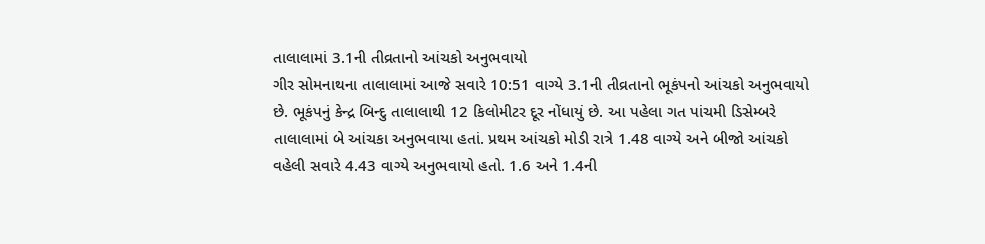તાલાલામાં 3.1ની તીવ્રતાનો આંચકો અનુભવાયો
ગીર સોમનાથના તાલાલામાં આજે સવારે 10:51 વાગ્યે 3.1ની તીવ્રતાનો ભૂકંપનો આંચકો અનુભવાયો છે. ભૂકંપનું કેન્દ્ર બિન્દુ તાલાલાથી 12 કિલોમીટર દૂર નોંધાયું છે. આ પહેલા ગત પાંચમી ડિસેમ્બરે તાલાલામાં બે આંચકા અનુભવાયા હતાં. પ્રથમ આંચકો મોડી રાત્રે 1.48 વાગ્યે અને બીજો આંચકો વહેલી સવારે 4.43 વાગ્યે અનુભવાયો હતો. 1.6 અને 1.4ની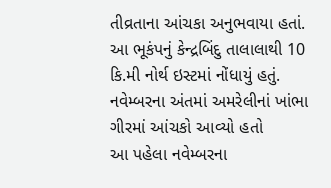તીવ્રતાના આંચકા અનુભવાયા હતાં. આ ભૂકંપનું કેન્દ્રબિંદુ તાલાલાથી 10 કિ.મી નોર્થ ઇસ્ટમાં નોંધાયું હતું.
નવેમ્બરના અંતમાં અમરેલીનાં ખાંભા ગીરમાં આંચકો આવ્યો હતો
આ પહેલા નવેમ્બરના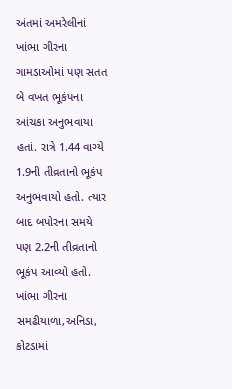અંતમાં અમરેલીનાં ખાંભા ગીરના ગામડાઓમાં પણ સતત બે વખત ભૂકંપના આંચકા અનુભવાયા હતાં. રાત્રે 1.44 વાગ્યે 1.9ની તીવ્રતાનો ભૂકંપ અનુભવાયો હતો. ત્યાર બાદ બપોરના સમયે પણ 2.2ની તીવ્રતાનો ભૂકંપ આવ્યો હતો. ખાંભા ગીરના સમઢીયાળા,અનિડા, કોટડામાં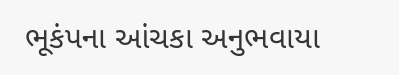ભૂકંપના આંચકા અનુભવાયા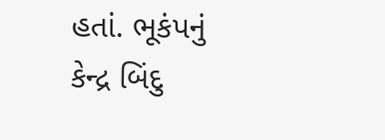હતાં. ભૂકંપનું કેન્દ્ર બિંદુ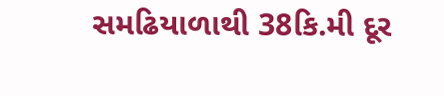સમઢિયાળાથી 38કિ.મી દૂર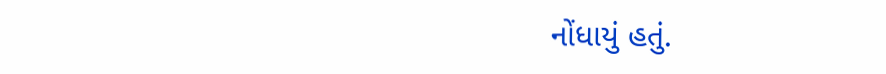નોંધાયું હતું.